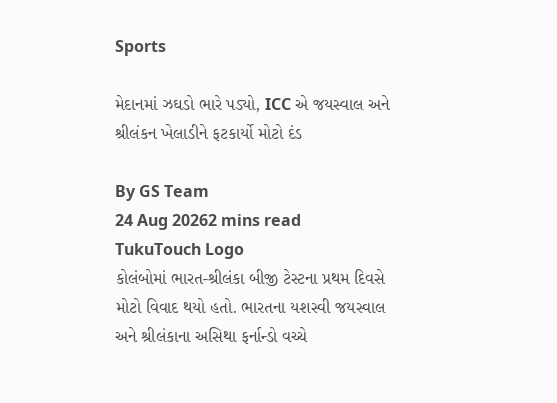Sports

મેદાનમાં ઝઘડો ભારે પડ્યો, ICC એ જયસ્વાલ અને શ્રીલંકન ખેલાડીને ફટકાર્યો મોટો દંડ

By GS Team
24 Aug 20262 mins read
TukuTouch Logo
કોલંબોમાં ભારત-શ્રીલંકા બીજી ટેસ્ટના પ્રથમ દિવસે મોટો વિવાદ થયો હતો. ભારતના યશસ્વી જયસ્વાલ અને શ્રીલંકાના અસિથા ફર્નાન્ડો વચ્ચે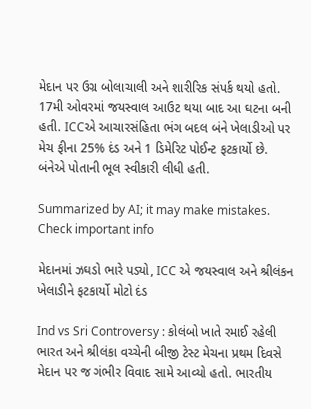મેદાન પર ઉગ્ર બોલાચાલી અને શારીરિક સંપર્ક થયો હતો. 17મી ઓવરમાં જયસ્વાલ આઉટ થયા બાદ આ ઘટના બની હતી. ICCએ આચારસંહિતા ભંગ બદલ બંને ખેલાડીઓ પર મેચ ફીના 25% દંડ અને 1 ડિમેરિટ પોઈન્ટ ફટકાર્યો છે. બંનેએ પોતાની ભૂલ સ્વીકારી લીધી હતી.

Summarized by AI; it may make mistakes. Check important info

મેદાનમાં ઝઘડો ભારે પડ્યો, ICC એ જયસ્વાલ અને શ્રીલંકન ખેલાડીને ફટકાર્યો મોટો દંડ

Ind vs Sri Controversy : કોલંબો ખાતે રમાઈ રહેલી ભારત અને શ્રીલંકા વચ્ચેની બીજી ટેસ્ટ મેચના પ્રથમ દિવસે મેદાન પર જ ગંભીર વિવાદ સામે આવ્યો હતો. ભારતીય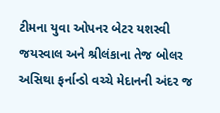ટીમના યુવા ઓપનર બેટર યશસ્વી જયસ્વાલ અને શ્રીલંકાના તેજ બોલર અસિથા ફર્નાન્ડો વચ્ચે મેદાનની અંદર જ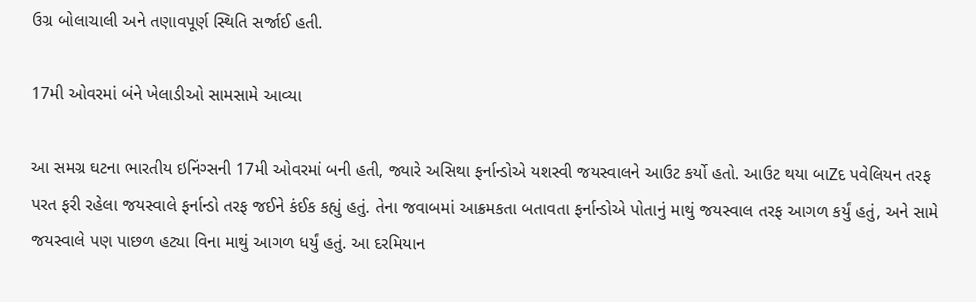ઉગ્ર બોલાચાલી અને તણાવપૂર્ણ સ્થિતિ સર્જાઈ હતી.

17મી ઓવરમાં બંને ખેલાડીઓ સામસામે આવ્યા

આ સમગ્ર ઘટના ભારતીય ઇનિંગ્સની 17મી ઓવરમાં બની હતી, જ્યારે અસિથા ફર્નાન્ડોએ યશસ્વી જયસ્વાલને આઉટ કર્યો હતો. આઉટ થયા બાZદ પવેલિયન તરફ પરત ફરી રહેલા જયસ્વાલે ફર્નાન્ડો તરફ જઈને કંઈક કહ્યું હતું. તેના જવાબમાં આક્રમકતા બતાવતા ફર્નાન્ડોએ પોતાનું માથું જયસ્વાલ તરફ આગળ કર્યું હતું, અને સામે જયસ્વાલે પણ પાછળ હટ્યા વિના માથું આગળ ધર્યું હતું. આ દરમિયાન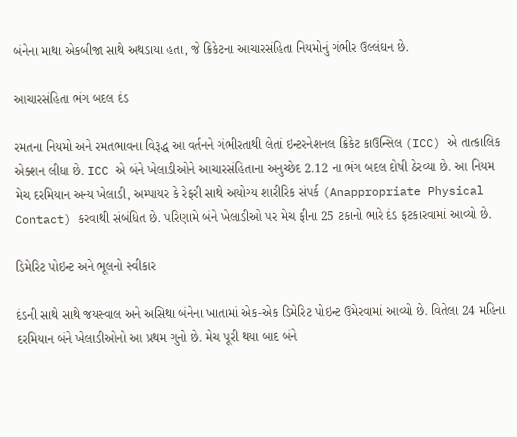બંનેના માથા એકબીજા સાથે અથડાયા હતા, જે ક્રિકેટના આચારસંહિતા નિયમોનું ગંભીર ઉલ્લંઘન છે.

આચારસંહિતા ભંગ બદલ દંડ

રમતના નિયમો અને રમતભાવના વિરૂદ્ધ આ વર્તનને ગંભીરતાથી લેતાં ઇન્ટરનેશનલ ક્રિકેટ કાઉન્સિલ (ICC) એ તાત્કાલિક એક્શન લીધા છે. ICC એ બંને ખેલાડીઓને આચારસંહિતાના અનુચ્છેદ 2.12 ના ભંગ બદલ દોષી ઠેરવ્યા છે. આ નિયમ મેચ દરમિયાન અન્ય ખેલાડી, અમ્પાયર કે રેફરી સાથે અયોગ્ય શારીરિક સંપર્ક (Anappropriate Physical Contact) કરવાથી સંબંધિત છે. પરિણામે બંને ખેલાડીઓ પર મેચ ફીના 25 ટકાનો ભારે દંડ ફટકારવામાં આવ્યો છે.

ડિમેરિટ પોઇન્ટ અને ભૂલનો સ્વીકાર

દંડની સાથે સાથે જયસ્વાલ અને અસિથા બંનેના ખાતામાં એક-એક ડિમેરિટ પોઇન્ટ ઉમેરવામાં આવ્યો છે. વિતેલા 24 મહિના દરમિયાન બંને ખેલાડીઓનો આ પ્રથમ ગુનો છે. મેચ પૂરી થયા બાદ બંને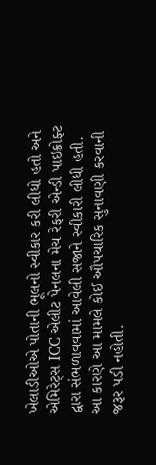ખેલાડીઓએ પોતાની ભૂલનો સ્વીકાર કરી લીધો હતો અને એમિરેટ્સ ICC એલીટ પેનલના મેચ રેફરી એન્ડી પાઇક્રોફ્ટ દ્વારા સંભળાવવામાં આવેલી સજાને સ્વીકારી લીધી હતી. આ કારણે આ મામલે કોઈ ઔપચારિક સુનાવણી કરવાની જરૂર પડી નહોતી.